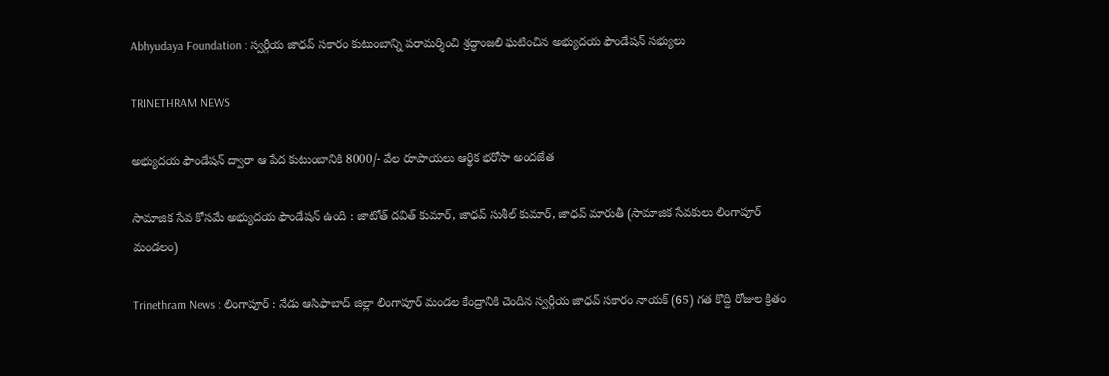Abhyudaya Foundation : స్వర్గీయ జాధవ్ సకారం కుటుంబాన్ని పరామర్శించి శ్రద్ధాంజలి ఘటించిన అభ్యుదయ ఫౌండేషన్ సభ్యులు

TRINETHRAM NEWS

అభ్యుదయ ఫౌండేషన్ ద్వారా ఆ పేద కుటుంబానికి 8000/- వేల రూపాయలు ఆర్థిక భరోసా అందజేత

సామాజిక సేవ కోసమే అభ్యుదయ ఫౌండేషన్ ఉంది : జాటోత్ దవిత్ కుమార్, జాధవ్ సుశీల్ కుమార్, జాధవ్ మారుతీ (సామాజిక సేవకులు లింగాపూర్ మండలం)

Trinethram News : లింగాపూర్ : నేడు ఆసిఫాబాద్ జిల్లా లింగాపూర్ మండల కేంద్రానికి చెందిన స్వర్గీయ జాధవ్ సకారం నాయక్ (65) గత కొద్ది రోజుల క్రితం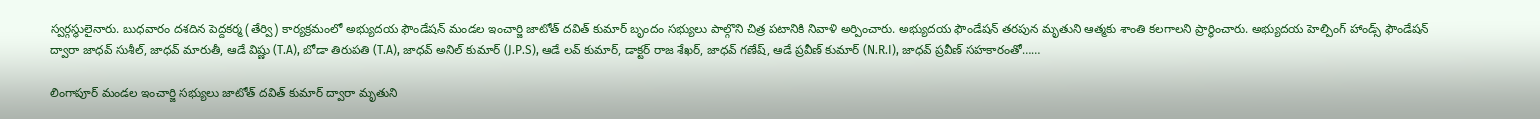స్వర్గస్థులైనారు. బుధవారం దశదిన పెద్దకర్మ (తేర్వి) కార్యక్రమంలో అభ్యుదయ ఫౌండేషన్ మండల ఇంచార్జి జాటోత్ దవిత్ కుమార్ బృందం సభ్యులు పాల్గొని చిత్ర పటానికి నివాళి అర్పించారు. అభ్యుదయ ఫౌండేషన్ తరపున మృతుని ఆత్మకు శాంతి కలగాలని ప్రార్థించారు. అభ్యుదయ హెల్పింగ్ హాండ్స్ ఫౌండేషన్ ద్వారా జాధవ్ సుశీల్, జాధవ్ మారుతీ, ఆడే విష్ణు (T.A), బోడా తిరుపతి (T.A), జాధవ్ అనిల్ కుమార్ (J.P.S), ఆడే లవ్ కుమార్, డాక్టర్ రాజ శేఖర్, జాధవ్ గణేష్, ఆడే ప్రవీణ్ కుమార్ (N.R.I), జాధవ్ ప్రవీణ్ సహకారంతో……

లింగాపూర్ మండల ఇంచార్జి సభ్యులు జాటోత్ దవిత్ కుమార్ ద్వారా మృతుని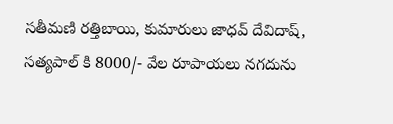సతీమణి రత్తిబాయి, కుమారులు జాధవ్ దేవిదాష్, సత్యపాల్ కి 8000/- వేల రూపాయలు నగదును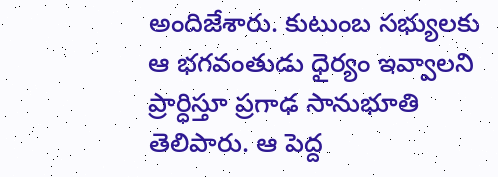అందిజేశారు. కుటుంబ సభ్యులకు ఆ భగవంతుడు ధైర్యం ఇవ్వాలని ప్రార్ధిస్తూ ప్రగాఢ సానుభూతి తెలిపారు. ఆ పెద్ద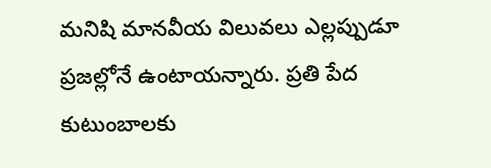మనిషి మానవీయ విలువలు ఎల్లప్పుడూ ప్రజల్లోనే ఉంటాయన్నారు. ప్రతి పేద కుటుంబాలకు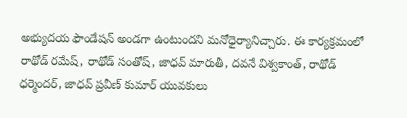అభ్యుదయ ఫౌండేషన్ అండగా ఉంటుందని మనోధైర్యానిచ్చారు. ఈ కార్యక్రమంలో రాథోడ్ రమేష్, రాథోడ్ సంతోష్, జాధవ్ మారుతీ, దవనే విశ్వకాంత్, రాథోడ్ ధర్మెందర్, జాధవ్ ప్రవీణ్ కుమార్ యువకులు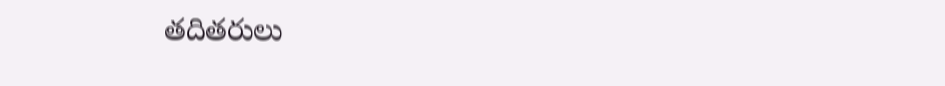తదితరులు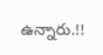ఉన్నారు.!!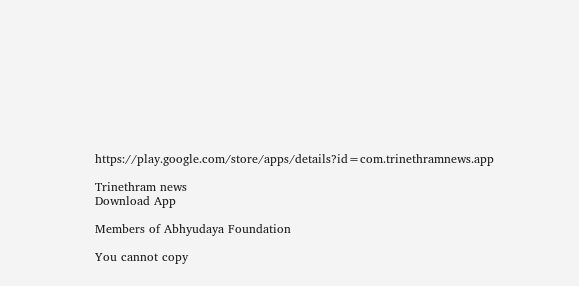https://play.google.com/store/apps/details?id=com.trinethramnews.app

Trinethram news
Download App

Members of Abhyudaya Foundation

You cannot copy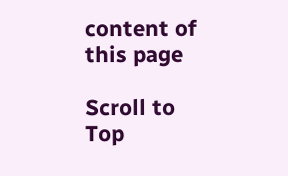content of this page

Scroll to Top